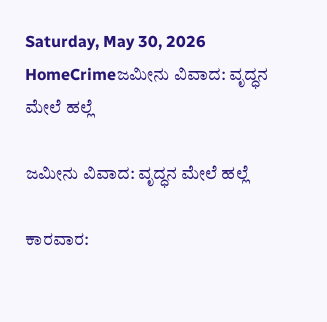Saturday, May 30, 2026
HomeCrimeಜಮೀನು ವಿವಾದ: ವೃದ್ಧನ ಮೇಲೆ ಹಲ್ಲೆ

ಜಮೀನು ವಿವಾದ: ವೃದ್ಧನ ಮೇಲೆ ಹಲ್ಲೆ

ಕಾರವಾರ: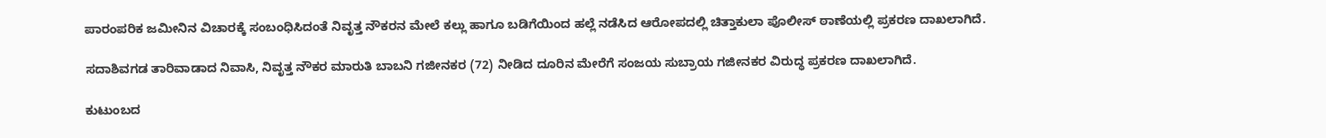ಪಾರಂಪರಿಕ ಜಮೀನಿನ ವಿಚಾರಕ್ಕೆ ಸಂಬಂಧಿಸಿದಂತೆ ನಿವೃತ್ತ ನೌಕರನ ಮೇಲೆ ಕಲ್ಲು ಹಾಗೂ ಬಡಿಗೆಯಿಂದ ಹಲ್ಲೆ ನಡೆಸಿದ ಆರೋಪದಲ್ಲಿ ಚಿತ್ತಾಕುಲಾ ಪೊಲೀಸ್ ಠಾಣೆಯಲ್ಲಿ ಪ್ರಕರಣ ದಾಖಲಾಗಿದೆ.

ಸದಾಶಿವಗಡ ತಾರಿವಾಡಾದ ನಿವಾಸಿ, ನಿವೃತ್ತ ನೌಕರ ಮಾರುತಿ ಬಾಬನಿ ಗಜೀನಕರ (72) ನೀಡಿದ ದೂರಿನ ಮೇರೆಗೆ ಸಂಜಯ ಸುಬ್ರಾಯ ಗಜೀನಕರ ವಿರುದ್ಧ ಪ್ರಕರಣ ದಾಖಲಾಗಿದೆ.

ಕುಟುಂಬದ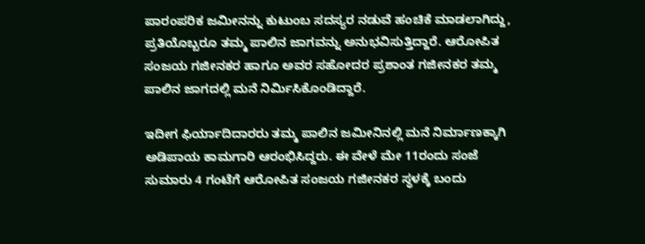ಪಾರಂಪರಿಕ ಜಮೀನನ್ನು ಕುಟುಂಬ ಸದಸ್ಯರ ನಡುವೆ ಹಂಚಿಕೆ ಮಾಡಲಾಗಿದ್ದು, ಪ್ರತಿಯೊಬ್ಬರೂ ತಮ್ಮ ಪಾಲಿನ ಜಾಗವನ್ನು ಅನುಭವಿಸುತ್ತಿದ್ದಾರೆ. ಆರೋಪಿತ ಸಂಜಯ ಗಜೀನಕರ ಹಾಗೂ ಅವರ ಸಹೋದರ ಪ್ರಶಾಂತ ಗಜೀನಕರ ತಮ್ಮ ಪಾಲಿನ ಜಾಗದಲ್ಲಿ ಮನೆ ನಿರ್ಮಿಸಿಕೊಂಡಿದ್ದಾರೆ.

ಇದೀಗ ಫಿರ್ಯಾದಿದಾರರು ತಮ್ಮ ಪಾಲಿನ ಜಮೀನಿನಲ್ಲಿ ಮನೆ ನಿರ್ಮಾಣಕ್ಕಾಗಿ ಅಡಿಪಾಯ ಕಾಮಗಾರಿ ಆರಂಭಿಸಿದ್ದರು. ಈ ವೇಳೆ ಮೇ 11ರಂದು ಸಂಜೆ ಸುಮಾರು 4 ಗಂಟೆಗೆ ಆರೋಪಿತ ಸಂಜಯ ಗಜೀನಕರ ಸ್ಥಳಕ್ಕೆ ಬಂದು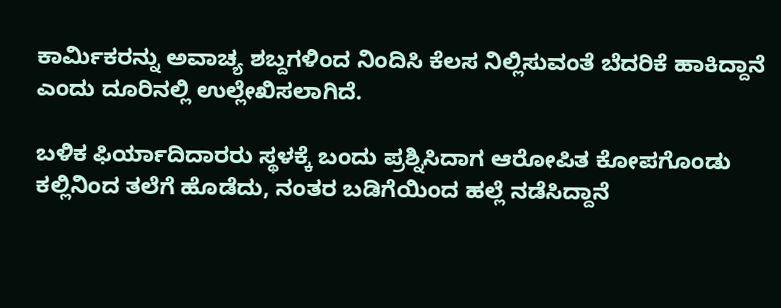ಕಾರ್ಮಿಕರನ್ನು ಅವಾಚ್ಯ ಶಬ್ದಗಳಿಂದ ನಿಂದಿಸಿ ಕೆಲಸ ನಿಲ್ಲಿಸುವಂತೆ ಬೆದರಿಕೆ ಹಾಕಿದ್ದಾನೆ ಎಂದು ದೂರಿನಲ್ಲಿ ಉಲ್ಲೇಖಿಸಲಾಗಿದೆ.

ಬಳಿಕ ಫಿರ್ಯಾದಿದಾರರು ಸ್ಥಳಕ್ಕೆ ಬಂದು ಪ್ರಶ್ನಿಸಿದಾಗ ಆರೋಪಿತ ಕೋಪಗೊಂಡು ಕಲ್ಲಿನಿಂದ ತಲೆಗೆ ಹೊಡೆದು, ನಂತರ ಬಡಿಗೆಯಿಂದ ಹಲ್ಲೆ ನಡೆಸಿದ್ದಾನೆ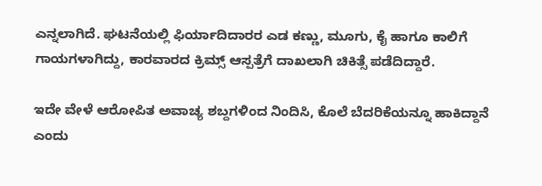ಎನ್ನಲಾಗಿದೆ. ಘಟನೆಯಲ್ಲಿ ಫಿರ್ಯಾದಿದಾರರ ಎಡ ಕಣ್ಣು, ಮೂಗು, ಕೈ ಹಾಗೂ ಕಾಲಿಗೆ ಗಾಯಗಳಾಗಿದ್ದು, ಕಾರವಾರದ ಕ್ರಿಮ್ಸ್ ಆಸ್ಪತ್ರೆಗೆ ದಾಖಲಾಗಿ ಚಿಕಿತ್ಸೆ ಪಡೆದಿದ್ದಾರೆ.

ಇದೇ ವೇಳೆ ಆರೋಪಿತ ಅವಾಚ್ಯ ಶಬ್ದಗಳಿಂದ ನಿಂದಿಸಿ, ಕೊಲೆ ಬೆದರಿಕೆಯನ್ನೂ ಹಾಕಿದ್ದಾನೆ ಎಂದು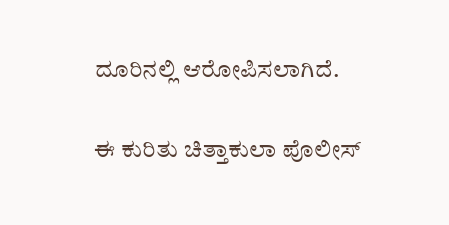ದೂರಿನಲ್ಲಿ ಆರೋಪಿಸಲಾಗಿದೆ.

ಈ ಕುರಿತು ಚಿತ್ತಾಕುಲಾ ಪೊಲೀಸ್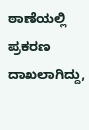ಠಾಣೆಯಲ್ಲಿ ಪ್ರಕರಣ ದಾಖಲಾಗಿದ್ದು,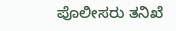ಪೊಲೀಸರು ತನಿಖೆ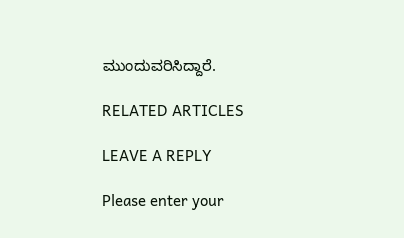ಮುಂದುವರಿಸಿದ್ದಾರೆ.

RELATED ARTICLES

LEAVE A REPLY

Please enter your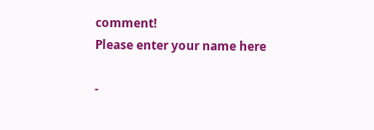comment!
Please enter your name here

-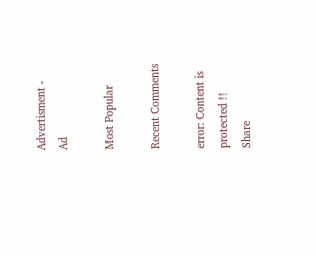Advertisment -
Ad

Most Popular

Recent Comments

error: Content is protected !!
Share